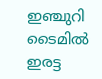ഇഞ്ചുറി ടൈമില്‍ ഇരട്ട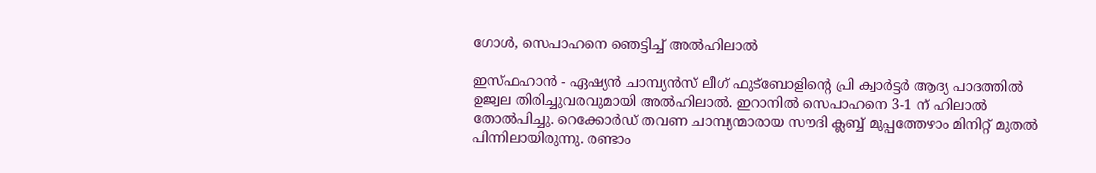ഗോള്‍, സെപാഹനെ ഞെട്ടിച്ച് അല്‍ഹിലാല്‍

ഇസ്ഫഹാന്‍ - ഏഷ്യന്‍ ചാമ്പ്യന്‍സ് ലീഗ് ഫുട്‌ബോളിന്റെ പ്രി ക്വാര്‍ട്ടര്‍ ആദ്യ പാദത്തില്‍ ഉജ്വല തിരിച്ചുവരവുമായി അല്‍ഹിലാല്‍. ഇറാനില്‍ സെപാഹനെ 3-1 ന് ഹിലാല്‍ തോല്‍പിച്ചു. റെക്കോര്‍ഡ് തവണ ചാമ്പ്യന്മാരായ സൗദി ക്ലബ്ബ് മുപ്പത്തേഴാം മിനിറ്റ് മുതല്‍ പിന്നിലായിരുന്നു. രണ്ടാം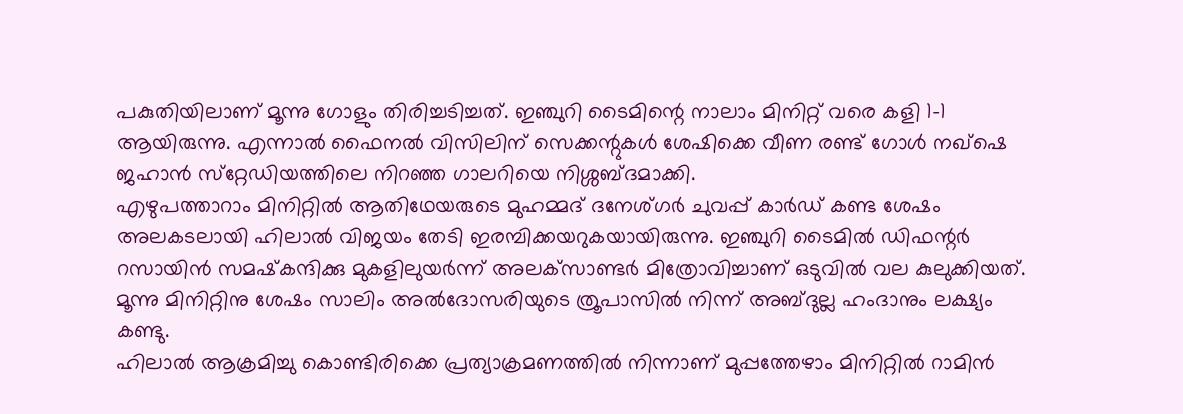പകുതിയിലാണ് മൂന്നു ഗോളും തിരിച്ചടിച്ചത്. ഇഞ്ചുറി ടൈമിന്റെ നാലാം മിനിറ്റ് വരെ കളി 1-1 ആയിരുന്നു. എന്നാല്‍ ഫൈനല്‍ വിസിലിന് സെക്കന്റുകള്‍ ശേഷിക്കെ വീണ രണ്ട് ഗോള്‍ നഖ്‌ഷെ ജഹാന്‍ സ്‌റ്റേഡിയത്തിലെ നിറഞ്ഞ ഗാലറിയെ നിശ്ശബ്ദമാക്കി.
എഴുപത്താറാം മിനിറ്റില്‍ ആതിഥേയരുടെ മുഹമ്മദ് ദനേശ്ഗര്‍ ചുവപ്പ് കാര്‍ഡ് കണ്ട ശേഷം അലകടലായി ഹിലാല്‍ വിജയം തേടി ഇരമ്പിക്കയറുകയായിരുന്നു. ഇഞ്ചുറി ടൈമില്‍ ഡിഫന്റര്‍ റസായിന്‍ സമഷ്‌കന്ദിക്കു മുകളിലുയര്‍ന്ന് അലക്‌സാണ്ടര്‍ മിത്രോവിച്ചാണ് ഒടുവില്‍ വല കുലുക്കിയത്. മൂന്നു മിനിറ്റിനു ശേഷം സാലിം അല്‍ദോസരിയുടെ ത്രൂപാസില്‍ നിന്ന് അബ്ദുല്ല ഹംദാനും ലക്ഷ്യം കണ്ടു.
ഹിലാല്‍ ആക്രമിച്ചു കൊണ്ടിരിക്കെ പ്രത്യാക്രമണത്തില്‍ നിന്നാണ് മുപ്പത്തേഴാം മിനിറ്റില്‍ റാമിന്‍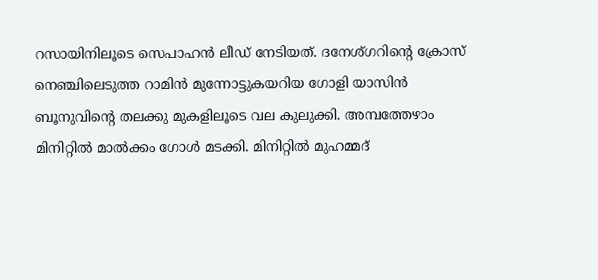റസായിനിലൂടെ സെപാഹന്‍ ലീഡ് നേടിയത്. ദനേശ്ഗറിന്റെ ക്രോസ് നെഞ്ചിലെടുത്ത റാമിന്‍ മുന്നോട്ടുകയറിയ ഗോളി യാസിന്‍ ബൂനുവിന്റെ തലക്കു മുകളിലൂടെ വല കുലുക്കി. അമ്പത്തേഴാം മിനിറ്റില്‍ മാല്‍ക്കം ഗോള്‍ മടക്കി. മിനിറ്റില്‍ മുഹമ്മദ്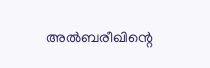അല്‍ബരീഖിന്റെ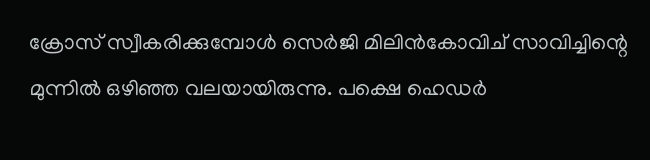ക്രോസ് സ്വീകരിക്കുമ്പോള്‍ സെര്‍ജി മിലിന്‍കോവിച് സാവിച്ചിന്റെ മുന്നില്‍ ഒഴിഞ്ഞ വലയായിരുന്നു. പക്ഷെ ഹെഡര്‍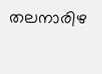തലനാരിഴ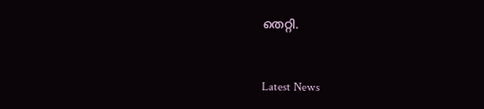തെറ്റി.


Latest News